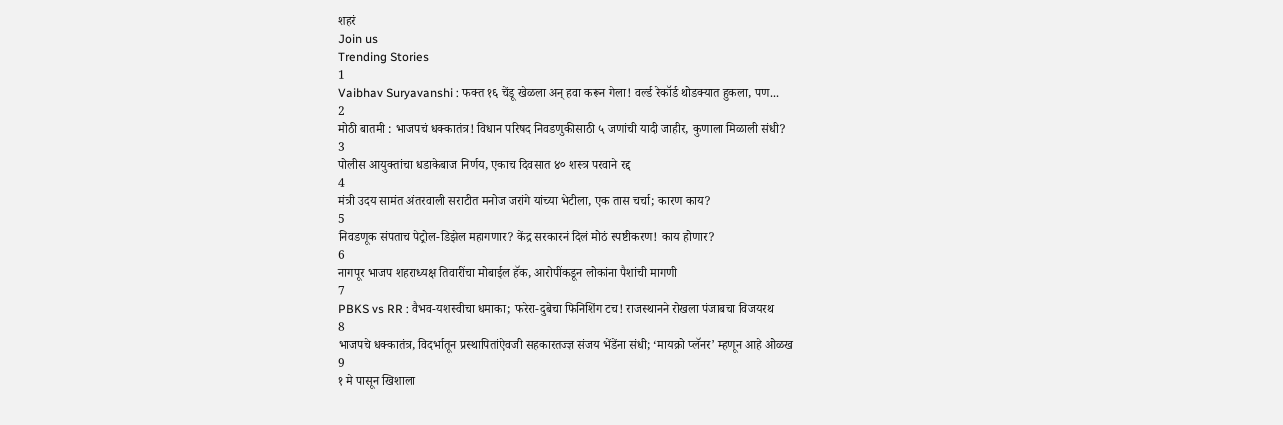शहरं
Join us
Trending Stories
1
Vaibhav Suryavanshi : फक्त १६ चेंडू खेळला अन् हवा करून गेला! वर्ल्ड रेकॉर्ड थोडक्यात हुकला, पण...
2
मोठी बातमी : भाजपचं धक्कातंत्र! विधान परिषद निवडणुकीसाठी ५ जणांची यादी जाहीर, कुणाला मिळाली संधी?
3
पोलीस आयुक्तांचा धडाकेबाज निर्णय, एकाच दिवसात ४० शस्त्र परवाने रद्द
4
मंत्री उदय सामंत अंतरवाली सराटीत मनोज जरांगे यांच्या भेटीला, एक तास चर्चा; कारण काय?
5
निवडणूक संपताच पेट्रोल-डिझेल महागणार? केंद्र सरकारनं दिलं मोठं स्पष्टीकरण! काय होणार?
6
नागपूर भाजप शहराध्यक्ष तिवारींचा मोबाईल हॅक, आरोपींकडून लोकांना पैशांची मागणी
7
PBKS vs RR : वैभव-यशस्वीचा धमाका; फरेरा-दुबेचा फिनिशिंग टच! राजस्थानने रोखला पंजाबचा विजयरथ
8
भाजपचे धक्कातंत्र, विदर्भातून प्रस्थापितांऐवजी सहकारतज्ज्ञ संजय भेंडेंना संधी; ‘मायक्रो प्लॅनर’ म्हणून आहे ओळख
9
१ मे पासून खिशाला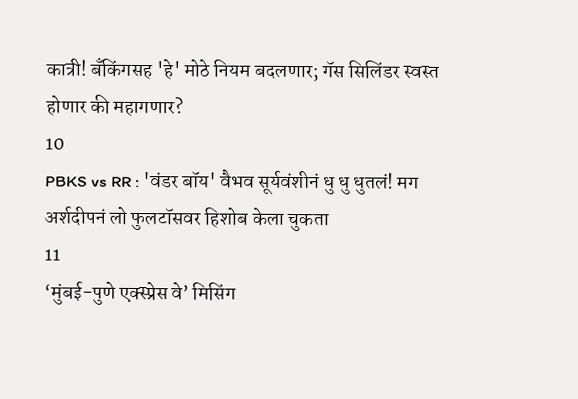कात्री! बँकिंगसह 'हे' मोठे नियम बदलणार; गॅस सिलिंडर स्वस्त होणार की महागणार?
10
PBKS vs RR : 'वंडर बॉय' वैभव सूर्यवंशीनं धु धु धुतलं! मग अर्शदीपनं लो फुलटॉसवर हिशोब केला चुकता
11
‘मुंबई-पुणे एक्स्प्रेस वे’ मिसिंग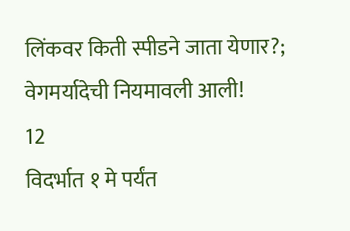लिंकवर किती स्पीडने जाता येणार?; वेगमर्यादेची नियमावली आली!
12
विदर्भात १ मे पर्यंत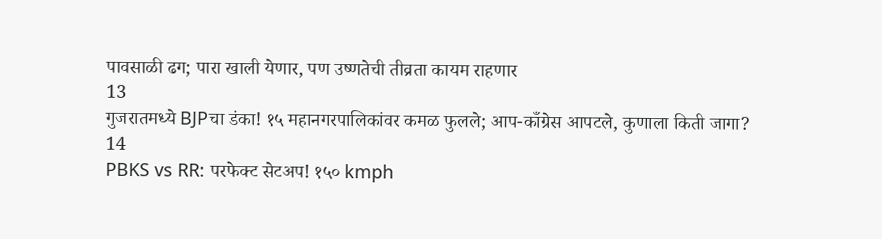पावसाळी ढग; पारा खाली येणार, पण उष्णतेची तीव्रता कायम राहणार
13
गुजरातमध्ये BJPचा डंका! १५ महानगरपालिकांवर कमळ फुलले; आप-काँग्रेस आपटले, कुणाला किती जागा?
14
PBKS vs RR: परफेक्ट सेटअप! १५० kmph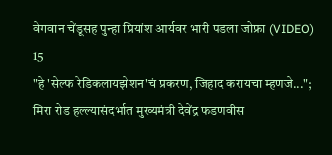वेगवान चेंडूसह पुन्हा प्रियांश आर्यवर भारी पडला जोफ्रा (VIDEO)
15
"हे 'सेल्फ रेडिकलायझेशन'चं प्रकरण, जिहाद करायचा म्हणजे..."; मिरा रोड हल्ल्यासंदर्भात मुख्यमंत्री देवेंद्र फडणवीस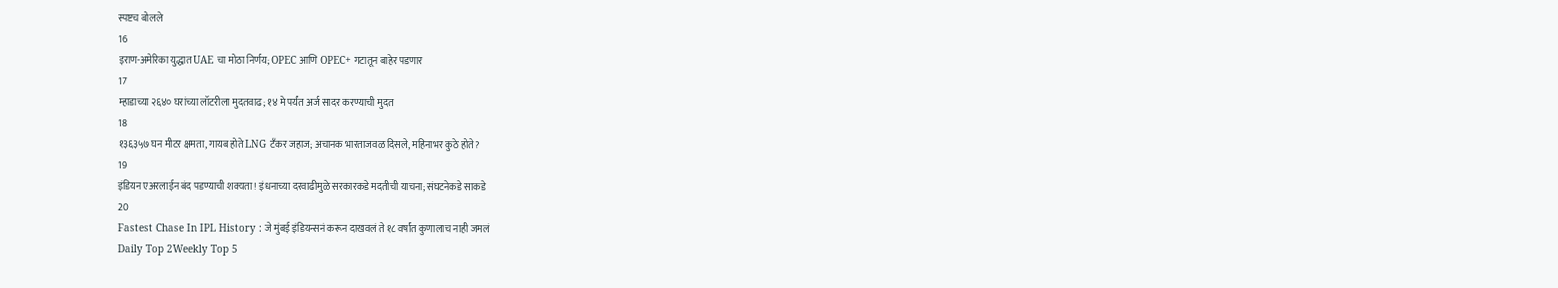स्पष्टच बोलले
16
इराण-अमेरिका युद्धात UAE चा मोठा निर्णय; OPEC आणि OPEC+ गटातून बाहेर पडणार
17
म्हाडाच्या २६४० घरांच्या लॉटरीला मुदतवाढ; १४ मे पर्यंत अर्ज सादर करण्याची मुदत
18
१३६३५७ घन मीटर क्षमता, गायब होते LNG टँकर जहाज; अचानक भारताजवळ दिसले, महिनाभर कुठे होते?
19
इंडियन एअरलाईन बंद पडण्याची शक्यता! इंधनाच्या दरवाढीमुळे सरकारकडे मदतीची याचना; संघटनेकडे साकडे
20
Fastest Chase In IPL History : जे मुंबई इंडियन्सनं करून दाखवलं ते १८ वर्षांत कुणालाच नाही जमलं
Daily Top 2Weekly Top 5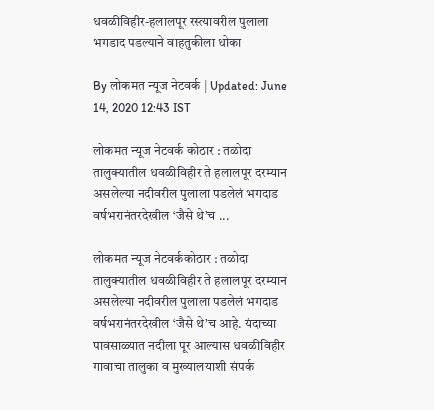धवळीविहीर-हलालपूर रस्त्यावरील पुलाला भगडाद पडल्याने वाहतुकीला धोका

By लोकमत न्यूज नेटवर्क | Updated: June 14, 2020 12:43 IST

लोकमत न्यूज नेटवर्क कोठार : तळोदा तालुक्यातील धवळीविहीर ते हलालपूर दरम्यान असलेल्या नदीवरील पुलाला पडलेलं भगदाड वर्षभरानंतरदेखील ‘जैसे थे’च ...

लोकमत न्यूज नेटवर्ककोठार : तळोदा तालुक्यातील धवळीविहीर ते हलालपूर दरम्यान असलेल्या नदीवरील पुलाला पडलेलं भगदाड वर्षभरानंतरदेखील ‘जैसे थे’च आहे. यंदाच्या पावसाळ्यात नदीला पूर आल्यास धवळीविहीर गावाचा तालुका व मुख्यालयाशी संपर्क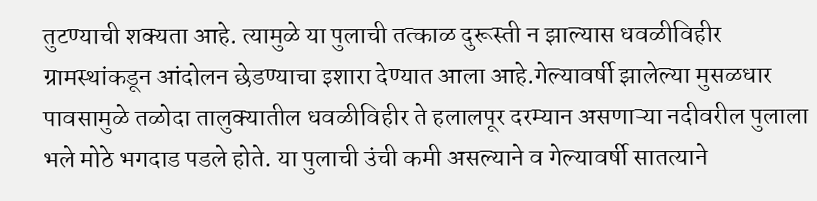तुटण्याची शक्यता आहे. त्यामुळे या पुलाची तत्काळ दुरूस्ती न झाल्यास धवळीविहीर ग्रामस्थांकडून आंदोलन छेडण्याचा इशारा देण्यात आला आहे.गेल्यावर्षी झालेल्या मुसळधार पावसामुळे तळोदा तालुक्यातील धवळीविहीर ते हलालपूर दरम्यान असणाऱ्या नदीवरील पुलाला भले मोठे भगदाड पडले होते. या पुलाची उंची कमी असल्याने व गेल्यावर्षी सातत्याने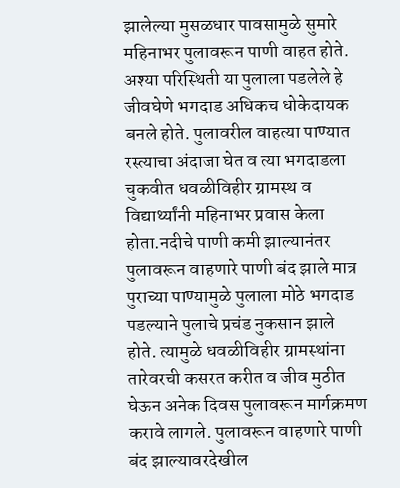झालेल्या मुसळधार पावसामुळे सुमारे महिनाभर पुलावरून पाणी वाहत होते. अश्या परिस्थिती या पुलाला पडलेले हे जीवघेणे भगदाड अधिकच धोकेदायक बनले होते. पुलावरील वाहत्या पाण्यात रस्त्याचा अंदाजा घेत व त्या भगदाडला चुकवीत धवळीविहीर ग्रामस्थ व विद्यार्थ्यांनी महिनाभर प्रवास केला होता.नदीचे पाणी कमी झाल्यानंतर पुलावरून वाहणारे पाणी बंद झाले मात्र पुराच्या पाण्यामुळे पुलाला मोठे भगदाड पडल्याने पुलाचे प्रचंड नुकसान झाले होते. त्यामुळे धवळीविहीर ग्रामस्थांना तारेवरची कसरत करीत व जीव मुठीत घेऊन अनेक दिवस पुलावरून मार्गक्रमण करावे लागले. पुलावरून वाहणारे पाणी बंद झाल्यावरदेखील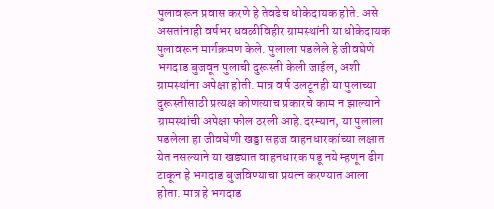पुलावरून प्रवास करणे हे तेवढेच धोकेदायक होते. असे असतांनाही वर्षभर धवळीविहीर ग्रामस्थांनी या धोकेदायक पुलावरून मार्गक्रमण केले. पुलाला पडलेले हे जीवघेणे भगदाड बुजवून पुलाची दुरूस्ती केली जाईल, अशी ग्रामस्थांना अपेक्षा होती. मात्र वर्ष उलटूनही या पुलाच्या दुरूस्तीसाठी प्रत्यक्ष कोणत्याच प्रकारचे काम न झाल्याने ग्रामस्थांची अपेक्षा फोल ठरली आहे.दरम्यान, या पुलाला पडलेला हा जीवघेणी खड्डा सहज वाहनधारकांच्या लक्षात येत नसल्याने या खड्यात वाहनधारक पडू नये म्हणून ढीग टाकून हे भगदाड बुजविण्याचा प्रयत्न करण्यात आला होता. मात्र हे भगदाड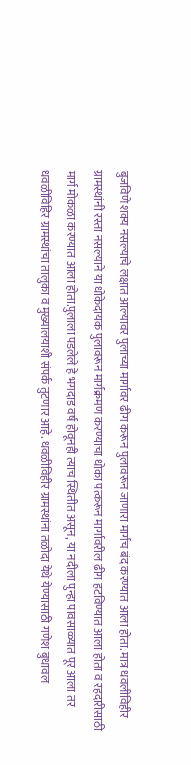बुजविणे शक्य नसल्याचे लक्षात आल्यावर पुलाच्या मार्गावर ढीग करून पुलावरून जाणारा मार्गच बंद करण्यात आला होता. मात्र धवलीविहीर ग्रामस्थांनी रस्ता नसल्याने या धोकेदायक पुलावरून मार्गक्रमण करण्याचा धोका पत्करून मार्गावरील ढीग हटविण्यात आला होता व रहदारीसाठी मार्ग मोकळा करण्यात आला होता.पुलाला पडलेले हे भगदाड वर्ष होवूनही त्याच स्थितीत असून, या नदीला पुन्हा पावसाळ्यात पूर आला तर धवळीविहिर ग्रामस्थांचा तालुका व मुख्यालयाशी संपर्क तुटणार आहे. धवळीविहीर ग्रामस्थांना तळोदा येथे येण्यासाठी गणेश बुधावल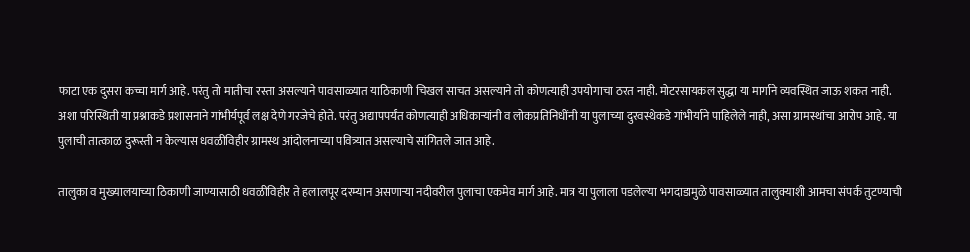फाटा एक दुसरा कच्चा मार्ग आहे. परंतु तो मातीचा रस्ता असल्याने पावसाळ्यात याठिकाणी चिखल साचत असल्याने तो कोणत्याही उपयोगाचा ठरत नाही. मोटरसायकल सुद्धा या मार्गाने व्यवस्थित जाऊ शकत नाही. अशा परिस्थिती या प्रश्नाकडे प्रशासनाने गांभीर्यपूर्व लक्ष देणे गरजेचे होते. परंतु अद्यापपर्यंत कोणत्याही अधिकाऱ्यांनी व लोकप्रतिनिधींनी या पुलाच्या दुरवस्थेकडे गांभीर्याने पाहिलेले नाही, असा ग्रामस्थांचा आरोप आहे. या पुलाची तात्काळ दुरूस्ती न केल्यास धवळीविहीर ग्रामस्थ आंदोलनाच्या पवित्र्यात असल्याचे सांगितले जात आहे.

तालुका व मुख्यालयाच्या ठिकाणी जाण्यासाठी धवळीविहीर ते हलालपूर दरम्यान असणाऱ्या नदीवरील पुलाचा एकमेव मार्ग आहे. मात्र या पुलाला पडलेल्या भगदाडामुळे पावसाळ्यात तालुक्याशी आमचा संपर्क तुटण्याची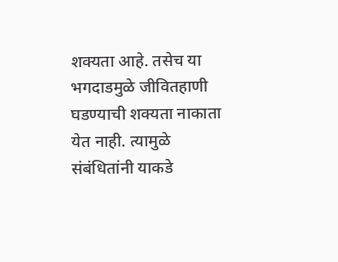शक्यता आहे. तसेच या भगदाडमुळे जीवितहाणी घडण्याची शक्यता नाकाता येत नाही. त्यामुळे संबंधितांनी याकडे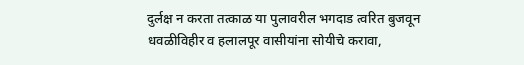दुर्लक्ष न करता तत्काळ या पुलावरील भगदाड त्वरित बुजवून धवळीविहीर व हलालपूर वासीयांना सोयीचे करावा,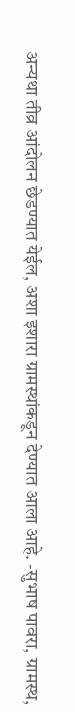अन्यथा तीव्र आंदोलन छेडण्यात येईल, अशा इशारा ग्रामस्थांकडून देण्यात आला आहे. -सुभाष पावरा, ग्रामस्थ,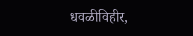धवळीविहीर,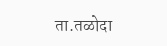ता.तळोदा